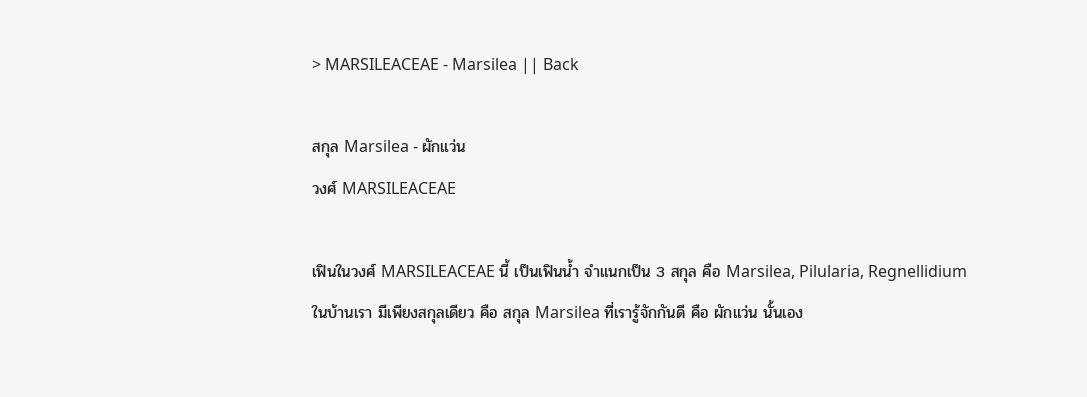> MARSILEACEAE - Marsilea || Back

สกุล Marsilea - ผักแว่น
วงศ์ MARSILEACEAE

เฟินในวงศ์ MARSILEACEAE นี้ เป็นเฟินน้ำ จำแนกเป็น 3 สกุล คือ Marsilea, Pilularia, Regnellidium
ในบ้านเรา มีเพียงสกุลเดียว คือ สกุล Marsilea ที่เรารู้จักกันดี คือ ผักแว่น นั้นเอง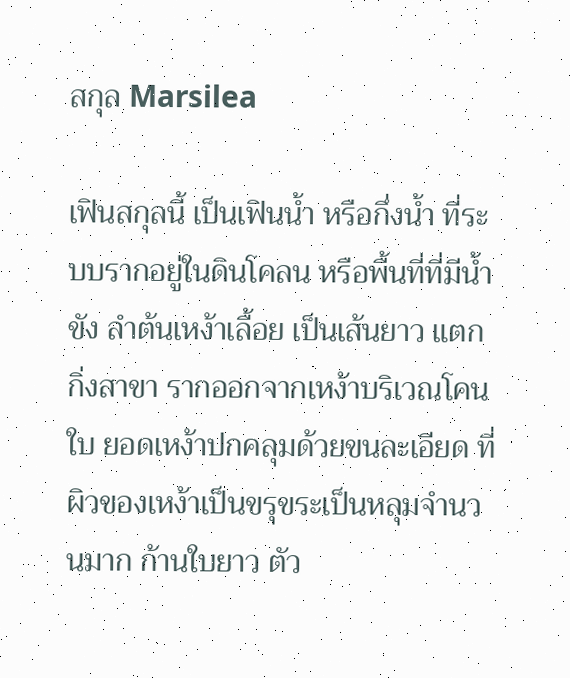สกุล Marsilea

เฟินสกุลนี้ เป็นเฟินน้ำ หรือกึ่งน้ำ ที่ระบบรากอยู่ในดินโคลน หรือพื้นที่ที่มีน้ำขัง ลำต้นเหง้าเลื้อย เป็นเส้นยาว แตกกิ่งสาขา รากออกจากเหง้าบริเวณโคนใบ ยอดเหง้าปกคลุมด้วยขนละเอียด ที่ผิวของเหง้าเป็นขรุขระเป็นหลุมจำนวนมาก ก้านใบยาว ตัว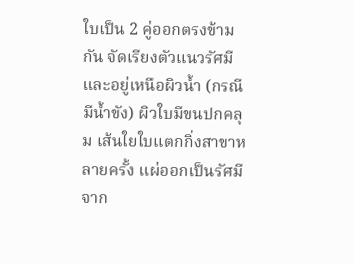ใบเป็น 2 คู่ออกตรงข้ามกัน จัดเรียงตัวแนวรัศมี และอยู่เหนือผิวน้ำ (กรณีมีน้ำขัง) ผิวใบมีขนปกคลุม เส้นใยใบแตกกิ่งสาขาหลายครั้ง แผ่ออกเป็นรัศมีจาก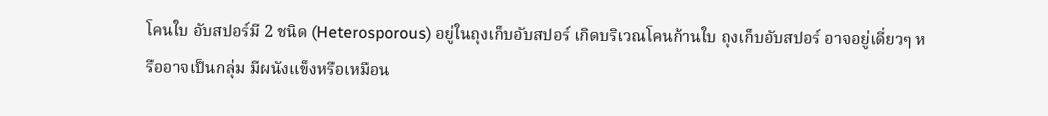โคนใบ อับสปอร์มี 2 ชนิด (Heterosporous) อยู่ในถุงเก็บอับสปอร์ เกิดบริเวณโคนก้านใบ ถุงเก็บอับสปอร์ อาจอยู่เดี่ยวๆ หรืออาจเป็นกลุ่ม มีผนังแข็งหรือเหมือน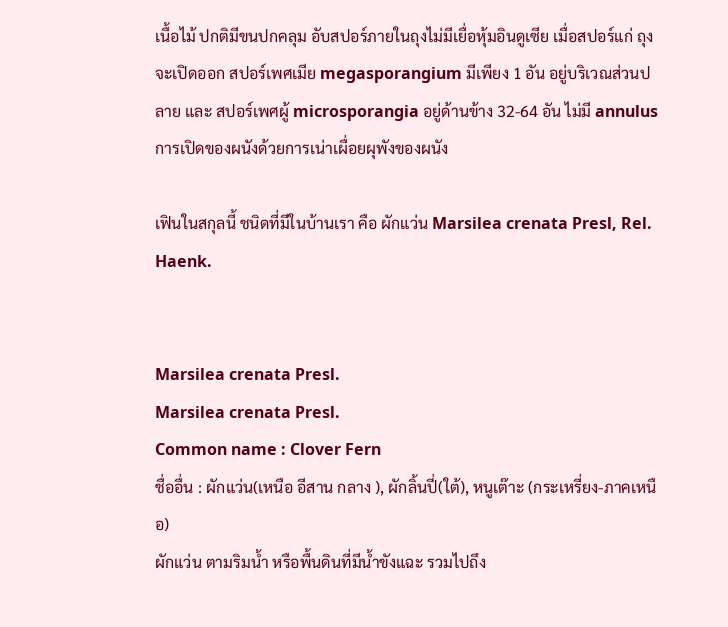เนื้อไม้ ปกติมีขนปกคลุม อับสปอร์ภายในถุงไม่มีเยื่อหุ้มอินดูเซีย เมื่อสปอร์แก่ ถุงจะเปิดออก สปอร์เพศเมีย megasporangium มีเพียง 1 อัน อยู่บริเวณส่วนปลาย และ สปอร์เพศผู้ microsporangia อยู่ด้านข้าง 32-64 อัน ไม่มี annulus การเปิดของผนังด้วยการเน่าเผื่อยผุพังของผนัง

เฟินในสกุลนี้ ชนิดที่มีในบ้านเรา คือ ผักแว่น Marsilea crenata Presl, Rel. Haenk.


Marsilea crenata Presl.
Marsilea crenata Presl.
Common name : Clover Fern
ชื่ออื่น : ผักแว่น(เหนือ อีสาน กลาง ), ผักลิ้นปี่(ใต้), หนูเต๊าะ (กระเหรี่ยง-ภาคเหนือ)
ผักแว่น ตามริมน้ำ หรือพื้นดินที่มีน้ำขังแฉะ รวมไปถึง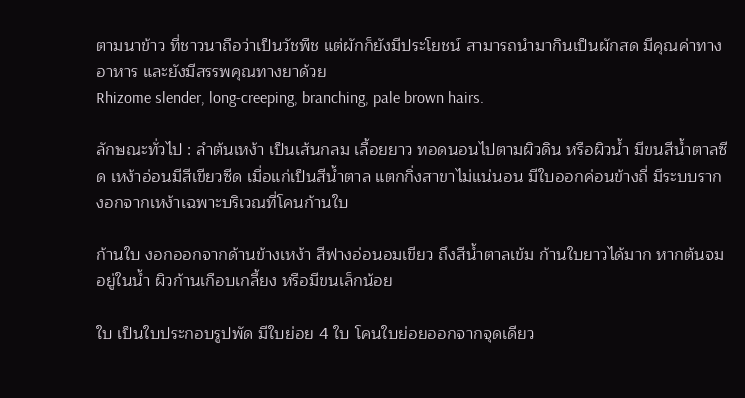ตามนาข้าว ที่ชาวนาถือว่าเป็นวัชพืช แต่ผักก็ยังมีประโยชน์ สามารถนำมากินเป็นผักสด มีคุณค่าทางอาหาร และยังมีสรรพคุณทางยาด้วย
Rhizome slender, long-creeping, branching, pale brown hairs.

ลักษณะทั่วไป : ลำต้นเหง้า เป็นเส้นกลม เลื้อยยาว ทอดนอนไปตามผิวดิน หรือผิวน้ำ มีขนสีน้ำตาลซีด เหง้าอ่อนมีสีเขียวซีด เมื่อแก่เป็นสีน้ำตาล แตกกิ่งสาขาไม่แน่นอน มีใบออกค่อนข้างถี่ มีระบบรากงอกจากเหง้าเฉพาะบริเวณที่โคนก้านใบ

ก้านใบ งอกออกจากด้านข้างเหง้า สีฟางอ่อนอมเขียว ถึงสีน้ำตาลเข้ม ก้านใบยาวได้มาก หากต้นจมอยู่ในน้ำ ผิวก้านเกือบเกลี้ยง หรือมีขนเล็กน้อย

ใบ เป็นใบประกอบรูปพัด มีใบย่อย 4 ใบ โคนใบย่อยออกจากจุดเดียว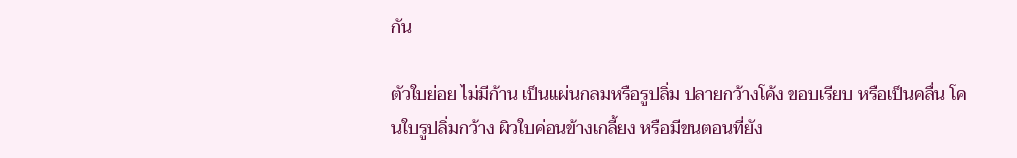กัน

ตัวใบย่อย ไม่มีก้าน เป็นแผ่นกลมหรือรูปลิ่ม ปลายกว้างโค้ง ขอบเรียบ หรือเป็นคลื่น โคนใบรูปลิ่มกว้าง ผิวใบค่อนข้างเกลี้ยง หรือมีขนตอนที่ยัง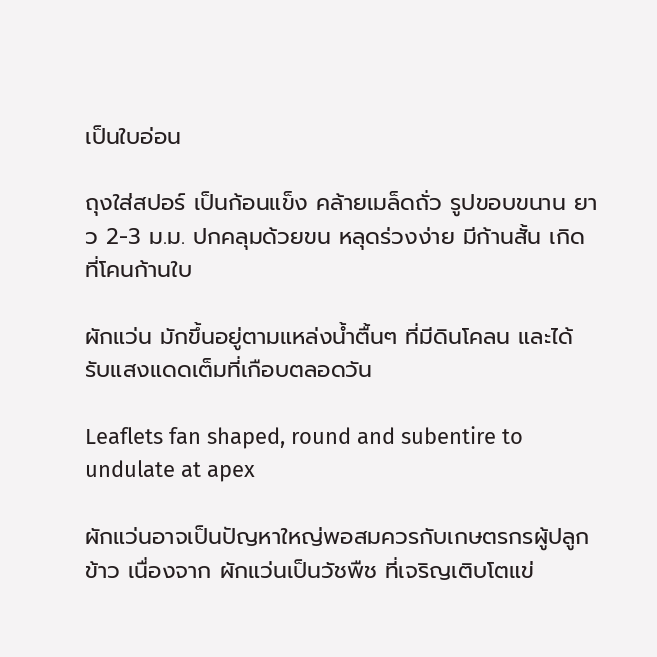เป็นใบอ่อน

ถุงใส่สปอร์ เป็นก้อนแข็ง คล้ายเมล็ดถั่ว รูปขอบขนาน ยาว 2-3 ม.ม. ปกคลุมด้วยขน หลุดร่วงง่าย มีก้านสั้น เกิดที่โคนก้านใบ

ผักแว่น มักขึ้นอยู่ตามแหล่งน้ำตื้นๆ ที่มีดินโคลน และได้รับแสงแดดเต็มที่เกือบตลอดวัน

Leaflets fan shaped, round and subentire to undulate at apex

ผักแว่นอาจเป็นปัญหาใหญ่พอสมควรกับเกษตรกรผู้ปลูกข้าว เนื่องจาก ผักแว่นเป็นวัชพืช ที่เจริญเติบโตแข่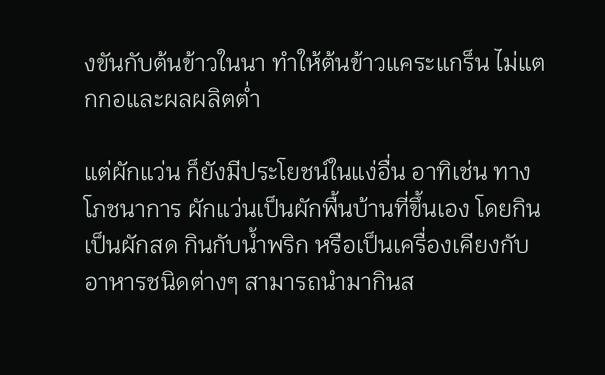งขันกับต้นข้าวในนา ทำให้ต้นข้าวแคระแกร็น ไม่แตกกอและผลผลิตต่ำ

แต่ผักแว่น ก็ยังมีประโยชน์ในแง่อื่น อาทิเช่น ทางโภชนาการ ผักแว่นเป็นผักพื้นบ้านที่ขึ้นเอง โดยกินเป็นผักสด กินกับน้ำพริก หรือเป็นเครื่องเคียงกับอาหารชนิดต่างๆ สามารถนำมากินส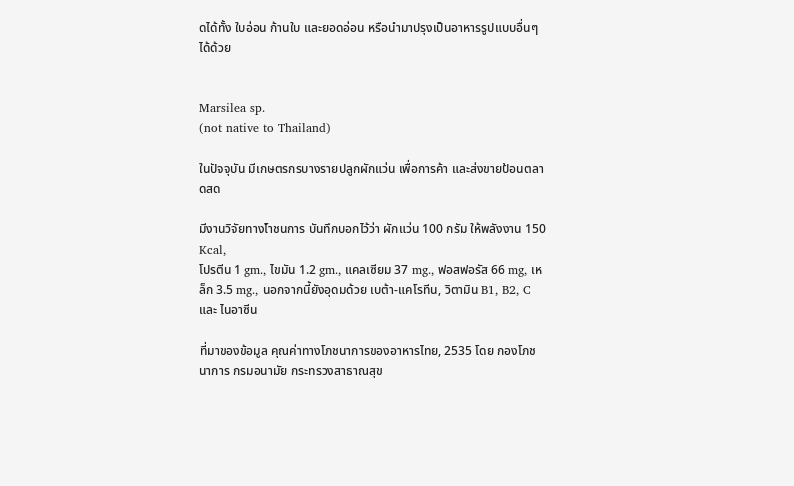ดได้ทั้ง ใบอ่อน ก้านใบ และยอดอ่อน หรือนำมาปรุงเป็นอาหารรูปแบบอื่นๆ ได้ด้วย


Marsilea sp.
(not native to Thailand)

ในปัจจุบัน มีเกษตรกรบางรายปลูกผักแว่น เพื่อการค้า และส่งขายป้อนตลาดสด

มีงานวิจัยทางโำชนการ บันทึกบอกไว้ว่า ผักแว่น 100 กรัม ให้พลังงาน 150 Kcal,
โปรตีน 1 gm., ไขมัน 1.2 gm., แคลเซียม 37 mg., ฟอสฟอรัส 66 mg, เหล็ก 3.5 mg., นอกจากนี้ยังอุดมด้วย เบต้า-แคโรทีน, วิตามิน B1, B2, C และ ไนอาซีน

ที่มาของข้อมูล คุณค่าทางโภชนาการของอาหารไทย, 2535 โดย กองโภชนาการ กรมอนามัย กระทรวงสาธาณสุข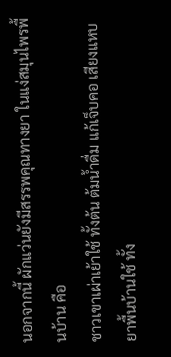นอกจากนี้ ผักแว่นยังมีสรรพคุณทางยา ในแง่สมุนไพรพื้นบ้าน คือ
ชาวเขาเผ่าเย้าใช้ ทั้งต้น ต้มน้ำดื่ม แก้เจ็บคอ เสียงแหบ
ยาพื้นบ้านใช้ ทั้ง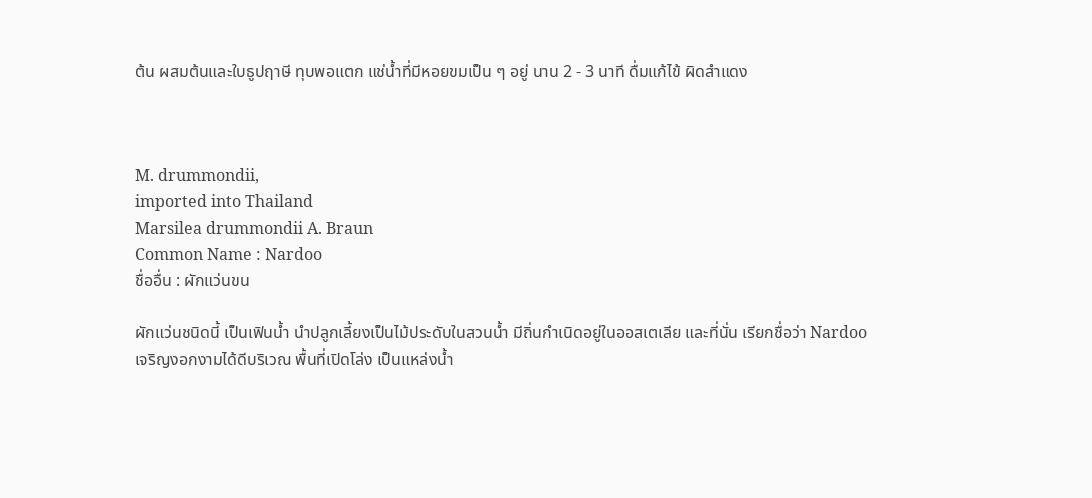ต้น ผสมต้นและใบธูปฤาษี ทุบพอแตก แช่น้ำที่มีหอยขมเป็น ๆ อยู่ นาน 2 - 3 นาที ดื่มแก้ไข้ ผิดสำแดง



M. drummondii,
imported into Thailand
Marsilea drummondii A. Braun
Common Name : Nardoo
ชื่ออื่น : ผักแว่นขน

ผักแว่นชนิดนี้ เป็นเฟินน้ำ นำปลูกเลี้ยงเป็นไม้ประดับในสวนน้ำ มีถิ่นกำเนิดอยู่ในออสเตเลีย และที่นั่น เรียกชื่อว่า Nardoo
เจริญงอกงามได้ดีบริเวณ พื้นที่เปิดโล่ง เป็นแหล่งน้ำ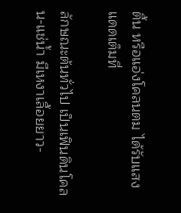ตื้น หรือแอ่งโคลนตม ได้รับแสงแดดเต็มที่

ลักษณะต้นทั่วไป เป็นเฟินดินโคลน-แช่น้ำ มีเหงาเลื้อยยาว-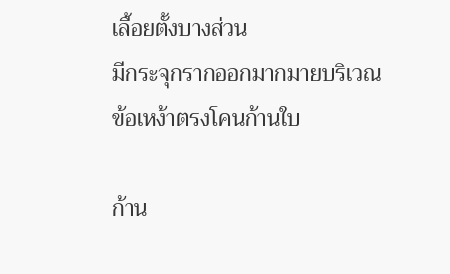เลื้อยตั้งบางส่วน
มีกระจุกรากออกมากมายบริเวณข้อเหง้าตรงโคนก้านใบ

ก้าน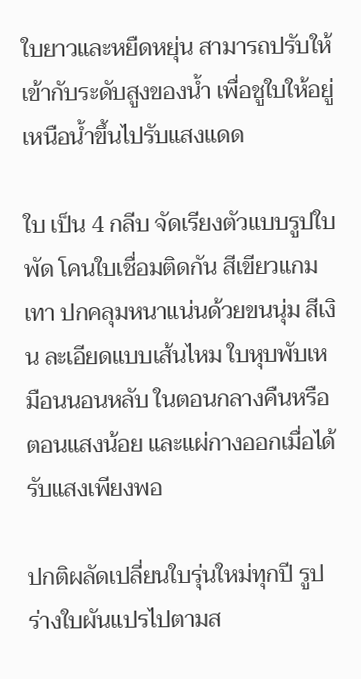ใบยาวและหยืดหยุ่น สามารถปรับให้เข้ากับระดับสูงของน้ำ เพื่อชูใบให้อยู่เหนือน้ำขึ้นไปรับแสงแดด

ใบ เป็น 4 กลีบ จัดเรียงตัวแบบรูปใบพัด โคนใบเชื่อมติดกัน สีเขียวแกมเทา ปกคลุมหนาแน่นด้วยขนนุ่ม สีเงิน ละเอียดแบบเส้นไหม ใบหุบพับเหมือนนอนหลับ ในตอนกลางคืนหรือตอนแสงน้อย และแผ่กางออกเมื่อได้รับแสงเพียงพอ

ปกติผลัดเปลี่ยนใบรุ่นใหม่ทุกปี รูปร่างใบผันแปรไปตามส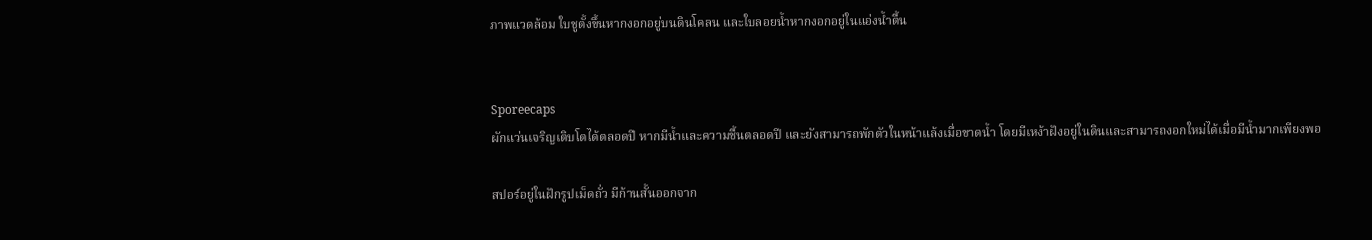ภาพแวดล้อม ใบชูตั้งขึ้นหากงอกอยู่บนดินโคลน และใบลอยน้ำหากงอกอยู่ในแอ่งน้ำตื้น


Sporeecaps
ผักแว่นเจริญเติบโตได้ตลอดปี หากมีน้ำและความชื้นตลอดปี และยังสามารถพักตัวในหน้าแล้งเมื่อขาดน้ำ โดยมีเหง้าฝังอยู่ในดินและสามารถงอกใหม่ได้เมื่อมีน้ำมากเพียงพอ

สปอร์อยู่ในฝักรูปเม็ดถั่ว มีก้านสั้นออกจาก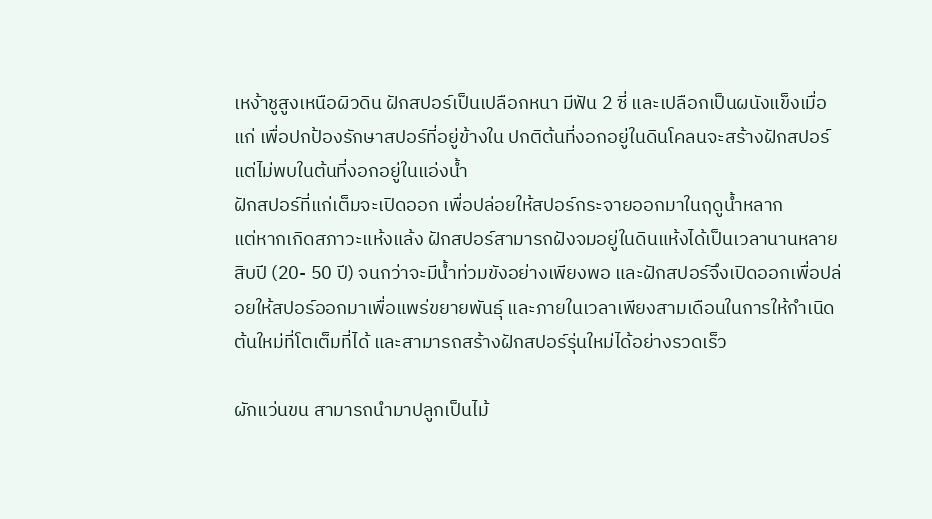เหง้าชูสูงเหนือผิวดิน ฝักสปอร์เป็นเปลือกหนา มีฟัน 2 ซี่ และเปลือกเป็นผนังแข็งเมื่อแก่ เพื่อปกป้องรักษาสปอร์ที่อยู่ข้างใน ปกติต้นที่งอกอยู่ในดินโคลนจะสร้างฝักสปอร์ แต่ไม่พบในต้นที่งอกอยู่ในแอ่งน้ำ
ฝักสปอร์ที่แก่เต็มจะเปิดออก เพื่อปล่อยให้สปอร์กระจายออกมาในฤดูน้ำหลาก
แต่หากเกิดสภาวะแห้งแล้ง ฝักสปอร์สามารถฝังจมอยู่ในดินแห้งได้เป็นเวลานานหลายสิบปี (20- 50 ปี) จนกว่าจะมีน้ำท่วมขังอย่างเพียงพอ และฝักสปอร์จึงเปิดออกเพื่อปล่อยให้สปอร์ออกมาเพื่อแพร่ขยายพันธุ์ และภายในเวลาเพียงสามเดือนในการให้กำเนิดต้นใหม่ที่โตเต็มที่ได้ และสามารถสร้างฝักสปอร์รุ่นใหม่ได้อย่างรวดเร็ว

ผักแว่นขน สามารถนำมาปลูกเป็นไม้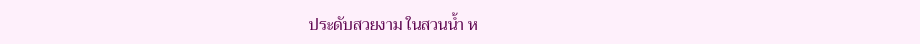ประดับสวยงาม ในสวนน้ำ ห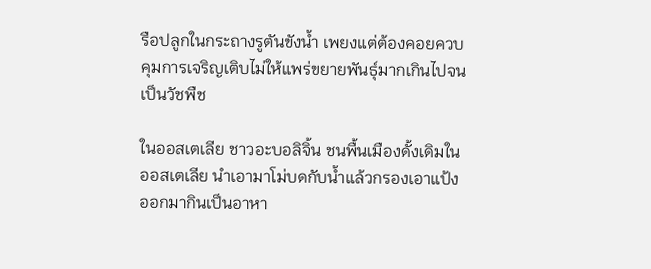รือปลูกในกระถางรูตันขังน้ำ เพยงแต่ต้องคอยควบคุมการเจริญเติบไม่ให้แพร่ขยายพันธุ์มากเกินไปจนเป็นวัชพืช

ในออสเตเลีย ชาวอะบอลิจิ้น ชนพื้นเมืองดั้งเดิมในออสเตเลีย นำเอามาโม่บดกับน้ำแล้วกรองเอาแป้งออกมากินเป็นอาหา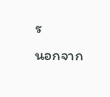ร
นอกจาก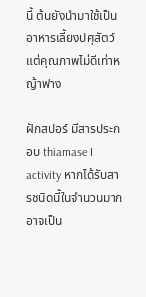นี้ ต้นยังนำมาใช้เป็นอาหารเลี้ยงปศุสัตว์ แต่คุณภาพไม่ดีเท่าหญ้าฟาง

ฝักสปอร์ มีสารประกอบ thiamase I activity หากได้รับสารชนิดนี้ในจำนวนมากอาจเป็น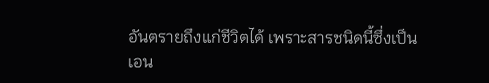อันตรายถึงแก่ชีวิตได้ เพราะสารชนิดนี้ซึ่งเป็นเอน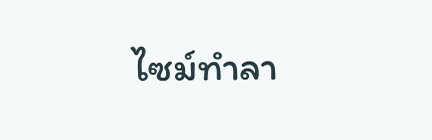ไซม์ทำลา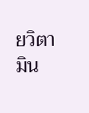ยวิตามิน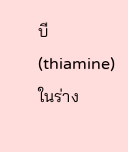บี (thiamine)ในร่าง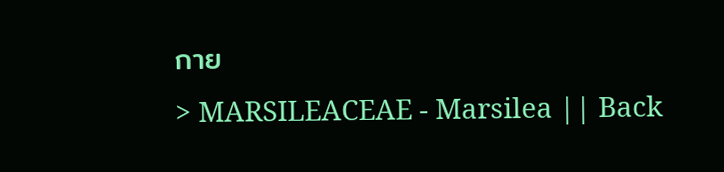กาย
> MARSILEACEAE - Marsilea || Back